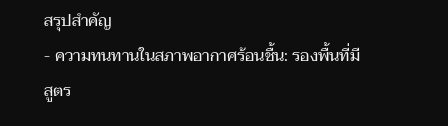สรุปสำคัญ
- ความทนทานในสภาพอากาศร้อนชื้น: รองพื้นที่มีสูตร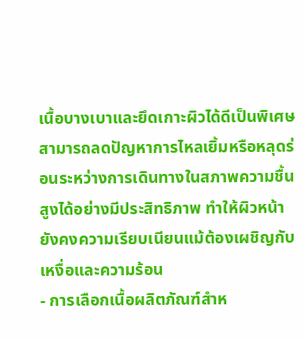เนื้อบางเบาและยึดเกาะผิวได้ดีเป็นพิเศษ สามารถลดปัญหาการไหลเยิ้มหรือหลุดร่อนระหว่างการเดินทางในสภาพความชื้นสูงได้อย่างมีประสิทธิภาพ ทำให้ผิวหน้ายังคงความเรียบเนียนแม้ต้องเผชิญกับเหงื่อและความร้อน
- การเลือกเนื้อผลิตภัณฑ์สำห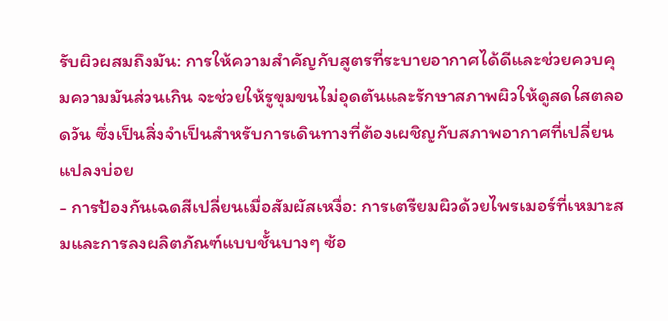รับผิวผสมถึงมัน: การให้ความสำคัญกับสูตรที่ระบายอากาศได้ดีและช่วยควบคุมความมันส่วนเกิน จะช่วยให้รูขุมขนไม่อุดตันและรักษาสภาพผิวให้ดูสดใสตลอดวัน ซึ่งเป็นสิ่งจำเป็นสำหรับการเดินทางที่ต้องเผชิญกับสภาพอากาศที่เปลี่ยนแปลงบ่อย
- การป้องกันเฉดสีเปลี่ยนเมื่อสัมผัสเหงื่อ: การเตรียมผิวด้วยไพรเมอร์ที่เหมาะสมและการลงผลิตภัณฑ์แบบชั้นบางๆ ซ้อ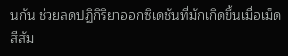นกัน ช่วยลดปฏิกิริยาออกซิเดชันที่มักเกิดขึ้นเมื่อเม็ดสีสัม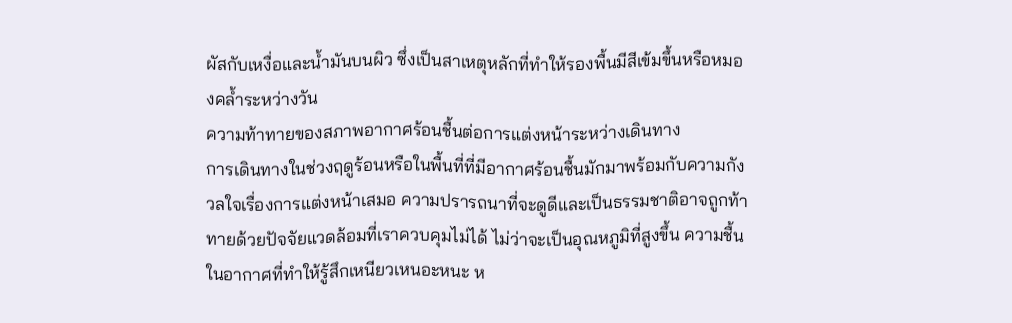ผัสกับเหงื่อและน้ำมันบนผิว ซึ่งเป็นสาเหตุหลักที่ทำให้รองพื้นมีสีเข้มขึ้นหรือหมองคล้ำระหว่างวัน
ความท้าทายของสภาพอากาศร้อนชื้นต่อการแต่งหน้าระหว่างเดินทาง
การเดินทางในช่วงฤดูร้อนหรือในพื้นที่ที่มีอากาศร้อนชื้นมักมาพร้อมกับความกังวลใจเรื่องการแต่งหน้าเสมอ ความปรารถนาที่จะดูดีและเป็นธรรมชาติอาจถูกท้าทายด้วยปัจจัยแวดล้อมที่เราควบคุมไม่ได้ ไม่ว่าจะเป็นอุณหภูมิที่สูงขึ้น ความชื้นในอากาศที่ทำให้รู้สึกเหนียวเหนอะหนะ ห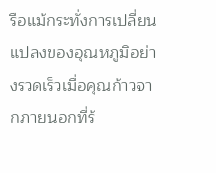รือแม้กระทั่งการเปลี่ยนแปลงของอุณหภูมิอย่างรวดเร็วเมื่อคุณก้าวจากภายนอกที่ร้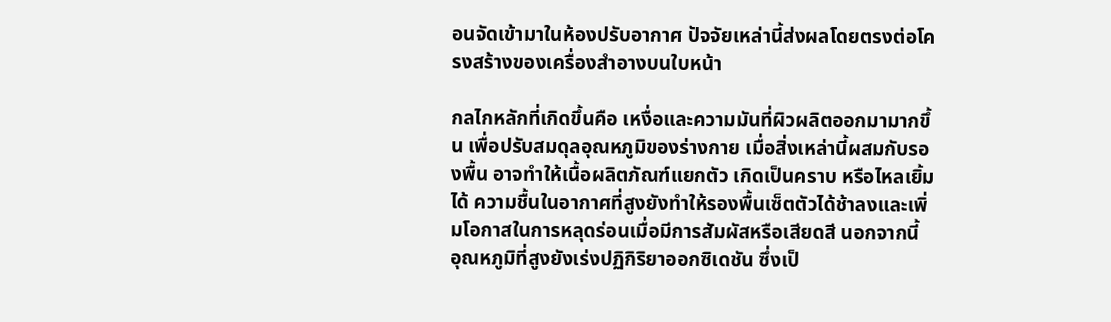อนจัดเข้ามาในห้องปรับอากาศ ปัจจัยเหล่านี้ส่งผลโดยตรงต่อโครงสร้างของเครื่องสำอางบนใบหน้า

กลไกหลักที่เกิดขึ้นคือ เหงื่อและความมันที่ผิวผลิตออกมามากขึ้น เพื่อปรับสมดุลอุณหภูมิของร่างกาย เมื่อสิ่งเหล่านี้ผสมกับรองพื้น อาจทำให้เนื้อผลิตภัณฑ์แยกตัว เกิดเป็นคราบ หรือไหลเยิ้มได้ ความชื้นในอากาศที่สูงยังทำให้รองพื้นเซ็ตตัวได้ช้าลงและเพิ่มโอกาสในการหลุดร่อนเมื่อมีการสัมผัสหรือเสียดสี นอกจากนี้ อุณหภูมิที่สูงยังเร่งปฏิกิริยาออกซิเดชัน ซึ่งเป็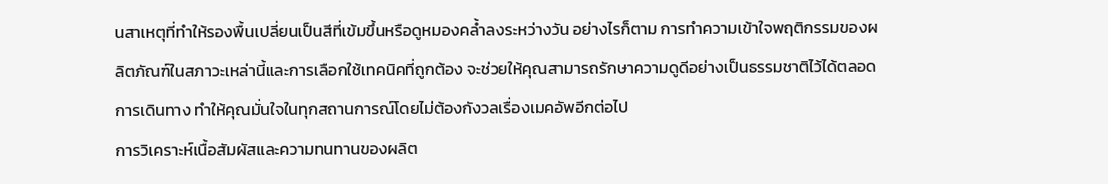นสาเหตุที่ทำให้รองพื้นเปลี่ยนเป็นสีที่เข้มขึ้นหรือดูหมองคล้ำลงระหว่างวัน อย่างไรก็ตาม การทำความเข้าใจพฤติกรรมของผลิตภัณฑ์ในสภาวะเหล่านี้และการเลือกใช้เทคนิคที่ถูกต้อง จะช่วยให้คุณสามารถรักษาความดูดีอย่างเป็นธรรมชาติไว้ได้ตลอดการเดินทาง ทำให้คุณมั่นใจในทุกสถานการณ์โดยไม่ต้องกังวลเรื่องเมคอัพอีกต่อไป
การวิเคราะห์เนื้อสัมผัสและความทนทานของผลิต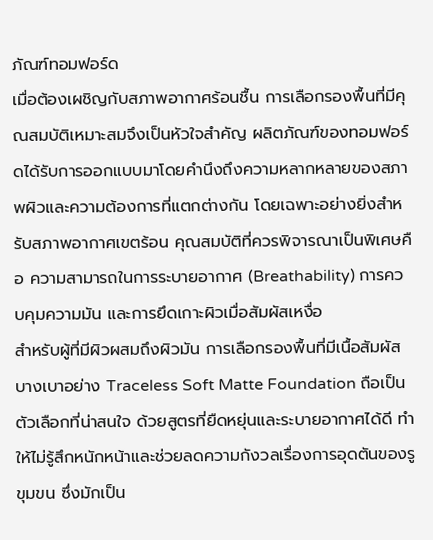ภัณฑ์ทอมฟอร์ด
เมื่อต้องเผชิญกับสภาพอากาศร้อนชื้น การเลือกรองพื้นที่มีคุณสมบัติเหมาะสมจึงเป็นหัวใจสำคัญ ผลิตภัณฑ์ของทอมฟอร์ดได้รับการออกแบบมาโดยคำนึงถึงความหลากหลายของสภาพผิวและความต้องการที่แตกต่างกัน โดยเฉพาะอย่างยิ่งสำหรับสภาพอากาศเขตร้อน คุณสมบัติที่ควรพิจารณาเป็นพิเศษคือ ความสามารถในการระบายอากาศ (Breathability) การควบคุมความมัน และการยึดเกาะผิวเมื่อสัมผัสเหงื่อ
สำหรับผู้ที่มีผิวผสมถึงผิวมัน การเลือกรองพื้นที่มีเนื้อสัมผัสบางเบาอย่าง Traceless Soft Matte Foundation ถือเป็นตัวเลือกที่น่าสนใจ ด้วยสูตรที่ยืดหยุ่นและระบายอากาศได้ดี ทำให้ไม่รู้สึกหนักหน้าและช่วยลดความกังวลเรื่องการอุดตันของรูขุมขน ซึ่งมักเป็น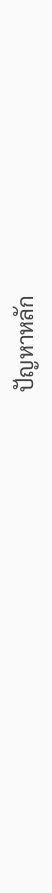ปัญหาหลัก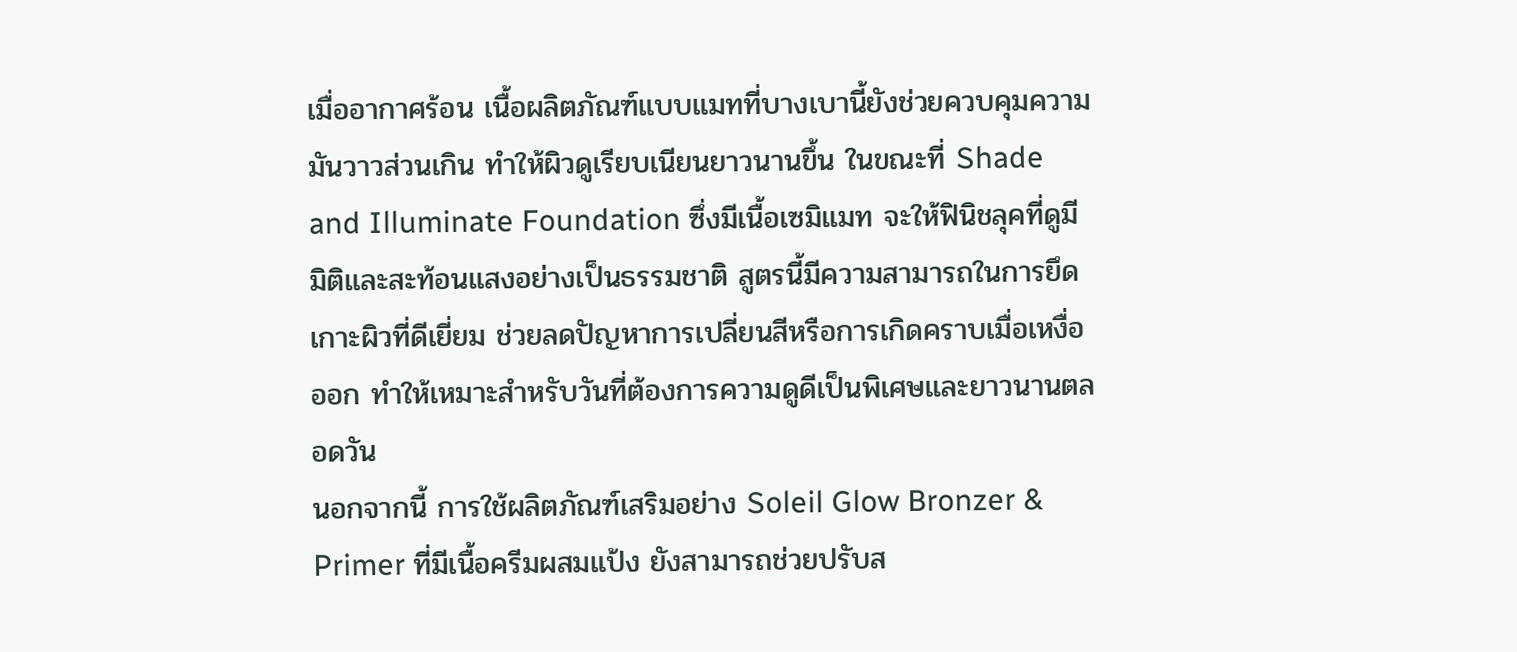เมื่ออากาศร้อน เนื้อผลิตภัณฑ์แบบแมทที่บางเบานี้ยังช่วยควบคุมความมันวาวส่วนเกิน ทำให้ผิวดูเรียบเนียนยาวนานขึ้น ในขณะที่ Shade and Illuminate Foundation ซึ่งมีเนื้อเซมิแมท จะให้ฟินิชลุคที่ดูมีมิติและสะท้อนแสงอย่างเป็นธรรมชาติ สูตรนี้มีความสามารถในการยึดเกาะผิวที่ดีเยี่ยม ช่วยลดปัญหาการเปลี่ยนสีหรือการเกิดคราบเมื่อเหงื่อออก ทำให้เหมาะสำหรับวันที่ต้องการความดูดีเป็นพิเศษและยาวนานตลอดวัน
นอกจากนี้ การใช้ผลิตภัณฑ์เสริมอย่าง Soleil Glow Bronzer & Primer ที่มีเนื้อครีมผสมแป้ง ยังสามารถช่วยปรับส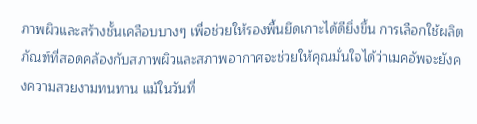ภาพผิวและสร้างชั้นเคลือบบางๆ เพื่อช่วยให้รองพื้นยึดเกาะได้ดียิ่งขึ้น การเลือกใช้ผลิตภัณฑ์ที่สอดคล้องกับสภาพผิวและสภาพอากาศจะช่วยให้คุณมั่นใจได้ว่าเมคอัพจะยังคงความสวยงามทนทาน แม้ในวันที่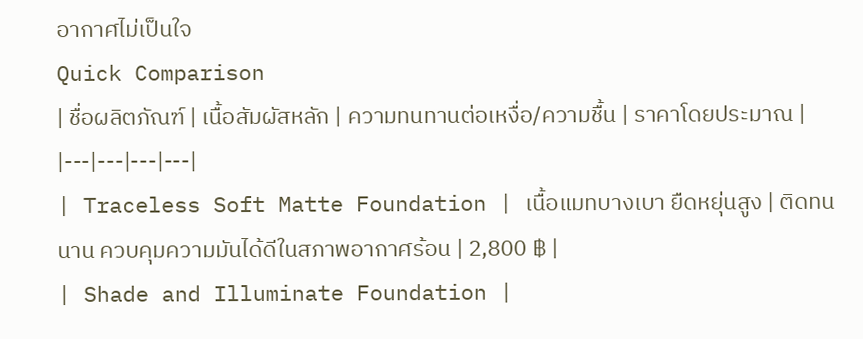อากาศไม่เป็นใจ
Quick Comparison
| ชื่อผลิตภัณฑ์ | เนื้อสัมผัสหลัก | ความทนทานต่อเหงื่อ/ความชื้น | ราคาโดยประมาณ |
|---|---|---|---|
| Traceless Soft Matte Foundation | เนื้อแมทบางเบา ยืดหยุ่นสูง | ติดทนนาน ควบคุมความมันได้ดีในสภาพอากาศร้อน | 2,800 ฿ |
| Shade and Illuminate Foundation |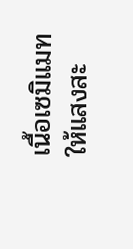เนื้อเซมิแมท ให้แสงสะ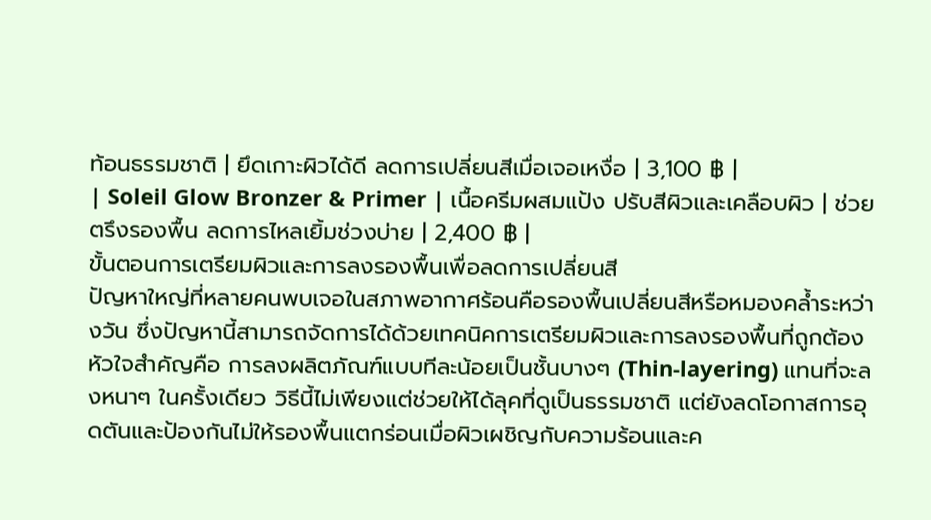ท้อนธรรมชาติ | ยึดเกาะผิวได้ดี ลดการเปลี่ยนสีเมื่อเจอเหงื่อ | 3,100 ฿ |
| Soleil Glow Bronzer & Primer | เนื้อครีมผสมแป้ง ปรับสีผิวและเคลือบผิว | ช่วยตรึงรองพื้น ลดการไหลเยิ้มช่วงบ่าย | 2,400 ฿ |
ขั้นตอนการเตรียมผิวและการลงรองพื้นเพื่อลดการเปลี่ยนสี
ปัญหาใหญ่ที่หลายคนพบเจอในสภาพอากาศร้อนคือรองพื้นเปลี่ยนสีหรือหมองคล้ำระหว่างวัน ซึ่งปัญหานี้สามารถจัดการได้ด้วยเทคนิคการเตรียมผิวและการลงรองพื้นที่ถูกต้อง หัวใจสำคัญคือ การลงผลิตภัณฑ์แบบทีละน้อยเป็นชั้นบางๆ (Thin-layering) แทนที่จะลงหนาๆ ในครั้งเดียว วิธีนี้ไม่เพียงแต่ช่วยให้ได้ลุคที่ดูเป็นธรรมชาติ แต่ยังลดโอกาสการอุดตันและป้องกันไม่ให้รองพื้นแตกร่อนเมื่อผิวเผชิญกับความร้อนและค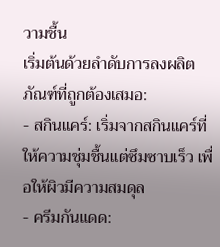วามชื้น
เริ่มต้นด้วยลำดับการลงผลิตภัณฑ์ที่ถูกต้องเสมอ:
- สกินแคร์: เริ่มจากสกินแคร์ที่ให้ความชุ่มชื้นแต่ซึมซาบเร็ว เพื่อให้ผิวมีความสมดุล
- ครีมกันแดด: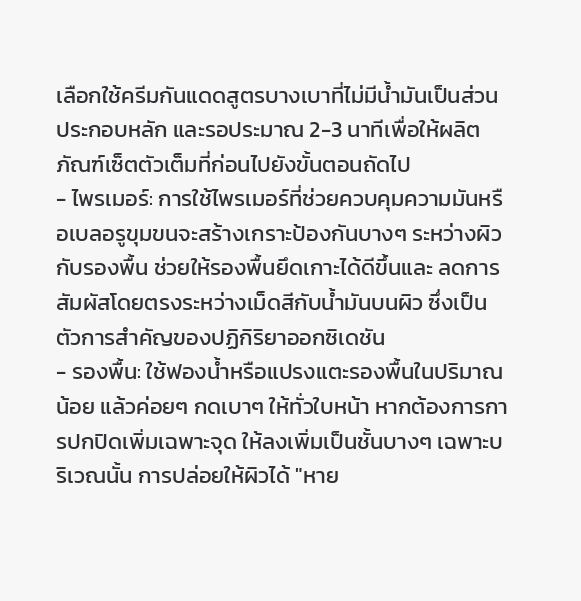เลือกใช้ครีมกันแดดสูตรบางเบาที่ไม่มีน้ำมันเป็นส่วนประกอบหลัก และรอประมาณ 2-3 นาทีเพื่อให้ผลิตภัณฑ์เซ็ตตัวเต็มที่ก่อนไปยังขั้นตอนถัดไป
- ไพรเมอร์: การใช้ไพรเมอร์ที่ช่วยควบคุมความมันหรือเบลอรูขุมขนจะสร้างเกราะป้องกันบางๆ ระหว่างผิวกับรองพื้น ช่วยให้รองพื้นยึดเกาะได้ดีขึ้นและ ลดการสัมผัสโดยตรงระหว่างเม็ดสีกับน้ำมันบนผิว ซึ่งเป็นตัวการสำคัญของปฏิกิริยาออกซิเดชัน
- รองพื้น: ใช้ฟองน้ำหรือแปรงแตะรองพื้นในปริมาณน้อย แล้วค่อยๆ กดเบาๆ ให้ทั่วใบหน้า หากต้องการการปกปิดเพิ่มเฉพาะจุด ให้ลงเพิ่มเป็นชั้นบางๆ เฉพาะบริเวณนั้น การปล่อยให้ผิวได้ "หาย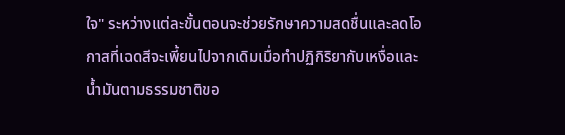ใจ" ระหว่างแต่ละขั้นตอนจะช่วยรักษาความสดชื่นและลดโอกาสที่เฉดสีจะเพี้ยนไปจากเดิมเมื่อทำปฏิกิริยากับเหงื่อและน้ำมันตามธรรมชาติขอ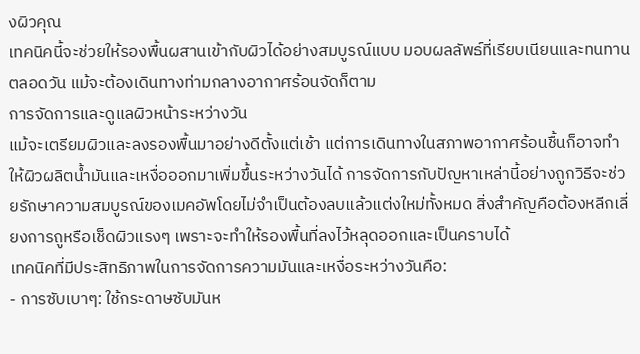งผิวคุณ
เทคนิคนี้จะช่วยให้รองพื้นผสานเข้ากับผิวได้อย่างสมบูรณ์แบบ มอบผลลัพธ์ที่เรียบเนียนและทนทานตลอดวัน แม้จะต้องเดินทางท่ามกลางอากาศร้อนจัดก็ตาม
การจัดการและดูแลผิวหน้าระหว่างวัน
แม้จะเตรียมผิวและลงรองพื้นมาอย่างดีตั้งแต่เช้า แต่การเดินทางในสภาพอากาศร้อนชื้นก็อาจทำให้ผิวผลิตน้ำมันและเหงื่อออกมาเพิ่มขึ้นระหว่างวันได้ การจัดการกับปัญหาเหล่านี้อย่างถูกวิธีจะช่วยรักษาความสมบูรณ์ของเมคอัพโดยไม่จำเป็นต้องลบแล้วแต่งใหม่ทั้งหมด สิ่งสำคัญคือต้องหลีกเลี่ยงการถูหรือเช็ดผิวแรงๆ เพราะจะทำให้รองพื้นที่ลงไว้หลุดออกและเป็นคราบได้
เทคนิคที่มีประสิทธิภาพในการจัดการความมันและเหงื่อระหว่างวันคือ:
- การซับเบาๆ: ใช้กระดาษซับมันห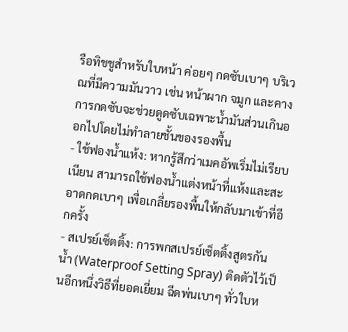รือทิชชูสำหรับใบหน้า ค่อยๆ กดซับเบาๆ บริเวณที่มีความมันวาว เช่น หน้าผาก จมูก และคาง การกดซับจะช่วยดูดซับเฉพาะน้ำมันส่วนเกินออกไปโดยไม่ทำลายชั้นของรองพื้น
- ใช้ฟองน้ำแห้ง: หากรู้สึกว่าเมคอัพเริ่มไม่เรียบเนียน สามารถใช้ฟองน้ำแต่งหน้าที่แห้งและสะอาดกดเบาๆ เพื่อเกลี่ยรองพื้นให้กลับมาเข้าที่อีกครั้ง
- สเปรย์เซ็ตติ้ง: การพกสเปรย์เซ็ตติ้งสูตรกันน้ำ (Waterproof Setting Spray) ติดตัวไว้เป็นอีกหนึ่งวิธีที่ยอดเยี่ยม ฉีดพ่นเบาๆ ทั่วใบห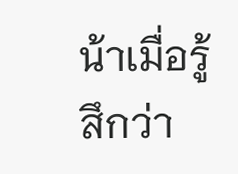น้าเมื่อรู้สึกว่า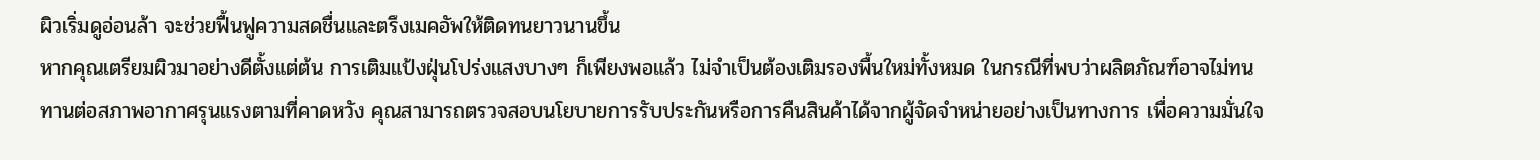ผิวเริ่มดูอ่อนล้า จะช่วยฟื้นฟูความสดชื่นและตรึงเมคอัพให้ติดทนยาวนานขึ้น
หากคุณเตรียมผิวมาอย่างดีตั้งแต่ต้น การเติมแป้งฝุ่นโปร่งแสงบางๆ ก็เพียงพอแล้ว ไม่จำเป็นต้องเติมรองพื้นใหม่ทั้งหมด ในกรณีที่พบว่าผลิตภัณฑ์อาจไม่ทนทานต่อสภาพอากาศรุนแรงตามที่คาดหวัง คุณสามารถตรวจสอบนโยบายการรับประกันหรือการคืนสินค้าได้จากผู้จัดจำหน่ายอย่างเป็นทางการ เพื่อความมั่นใจ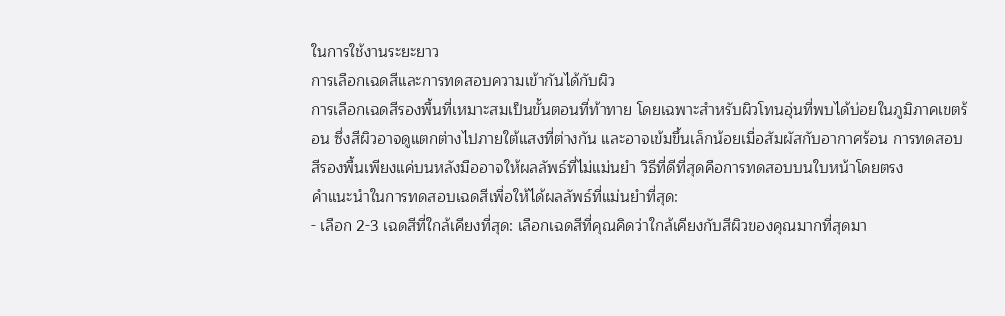ในการใช้งานระยะยาว
การเลือกเฉดสีและการทดสอบความเข้ากันได้กับผิว
การเลือกเฉดสีรองพื้นที่เหมาะสมเป็นขั้นตอนที่ท้าทาย โดยเฉพาะสำหรับผิวโทนอุ่นที่พบได้บ่อยในภูมิภาคเขตร้อน ซึ่งสีผิวอาจดูแตกต่างไปภายใต้แสงที่ต่างกัน และอาจเข้มขึ้นเล็กน้อยเมื่อสัมผัสกับอากาศร้อน การทดสอบสีรองพื้นเพียงแค่บนหลังมืออาจให้ผลลัพธ์ที่ไม่แม่นยำ วิธีที่ดีที่สุดคือการทดสอบบนใบหน้าโดยตรง
คำแนะนำในการทดสอบเฉดสีเพื่อให้ได้ผลลัพธ์ที่แม่นยำที่สุด:
- เลือก 2-3 เฉดสีที่ใกล้เคียงที่สุด: เลือกเฉดสีที่คุณคิดว่าใกล้เคียงกับสีผิวของคุณมากที่สุดมา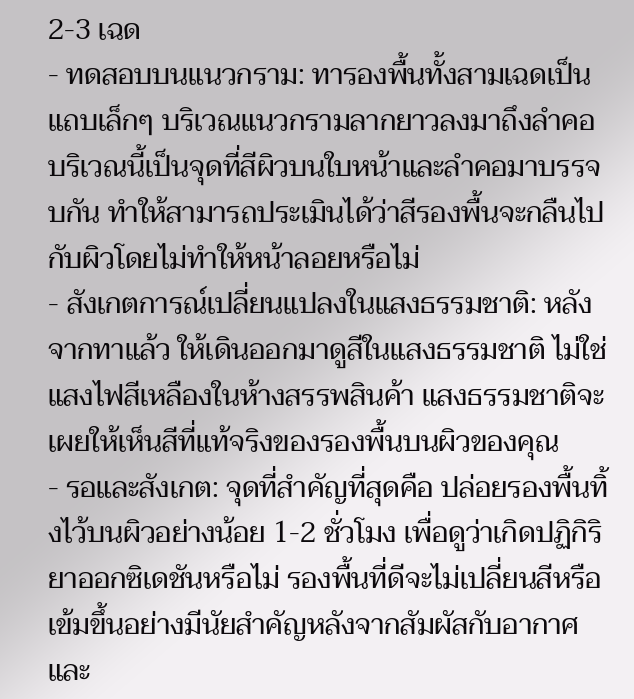2-3 เฉด
- ทดสอบบนแนวกราม: ทารองพื้นทั้งสามเฉดเป็นแถบเล็กๆ บริเวณแนวกรามลากยาวลงมาถึงลำคอ บริเวณนี้เป็นจุดที่สีผิวบนใบหน้าและลำคอมาบรรจบกัน ทำให้สามารถประเมินได้ว่าสีรองพื้นจะกลืนไปกับผิวโดยไม่ทำให้หน้าลอยหรือไม่
- สังเกตการณ์เปลี่ยนแปลงในแสงธรรมชาติ: หลังจากทาแล้ว ให้เดินออกมาดูสีในแสงธรรมชาติ ไม่ใช่แสงไฟสีเหลืองในห้างสรรพสินค้า แสงธรรมชาติจะเผยให้เห็นสีที่แท้จริงของรองพื้นบนผิวของคุณ
- รอและสังเกต: จุดที่สำคัญที่สุดคือ ปล่อยรองพื้นทิ้งไว้บนผิวอย่างน้อย 1-2 ชั่วโมง เพื่อดูว่าเกิดปฏิกิริยาออกซิเดชันหรือไม่ รองพื้นที่ดีจะไม่เปลี่ยนสีหรือเข้มขึ้นอย่างมีนัยสำคัญหลังจากสัมผัสกับอากาศและ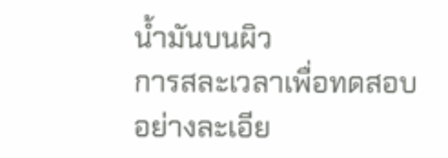น้ำมันบนผิว
การสละเวลาเพื่อทดสอบอย่างละเอีย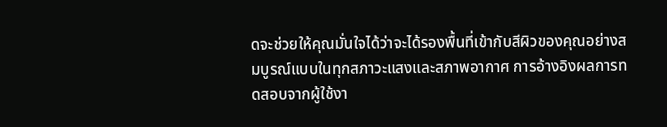ดจะช่วยให้คุณมั่นใจได้ว่าจะได้รองพื้นที่เข้ากับสีผิวของคุณอย่างสมบูรณ์แบบในทุกสภาวะแสงและสภาพอากาศ การอ้างอิงผลการทดสอบจากผู้ใช้งา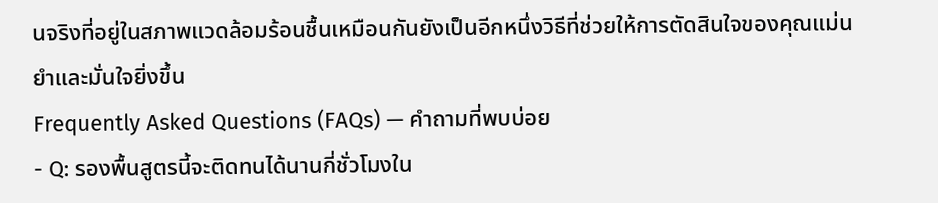นจริงที่อยู่ในสภาพแวดล้อมร้อนชื้นเหมือนกันยังเป็นอีกหนึ่งวิธีที่ช่วยให้การตัดสินใจของคุณแม่นยำและมั่นใจยิ่งขึ้น
Frequently Asked Questions (FAQs) — คำถามที่พบบ่อย
- Q: รองพื้นสูตรนี้จะติดทนได้นานกี่ชั่วโมงใน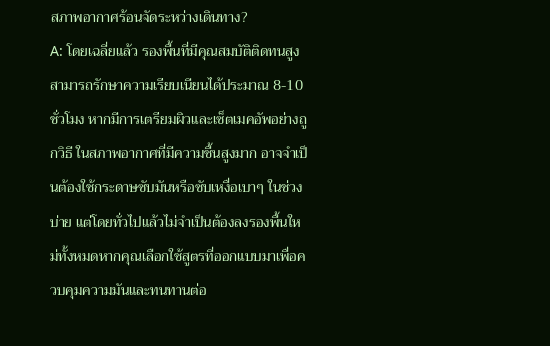สภาพอากาศร้อนจัดระหว่างเดินทาง?
A: โดยเฉลี่ยแล้ว รองพื้นที่มีคุณสมบัติติดทนสูงสามารถรักษาความเรียบเนียนได้ประมาณ 8-10 ชั่วโมง หากมีการเตรียมผิวและเซ็ตเมคอัพอย่างถูกวิธี ในสภาพอากาศที่มีความชื้นสูงมาก อาจจำเป็นต้องใช้กระดาษซับมันหรือซับเหงื่อเบาๆ ในช่วงบ่าย แต่โดยทั่วไปแล้วไม่จำเป็นต้องลงรองพื้นใหม่ทั้งหมดหากคุณเลือกใช้สูตรที่ออกแบบมาเพื่อควบคุมความมันและทนทานต่อ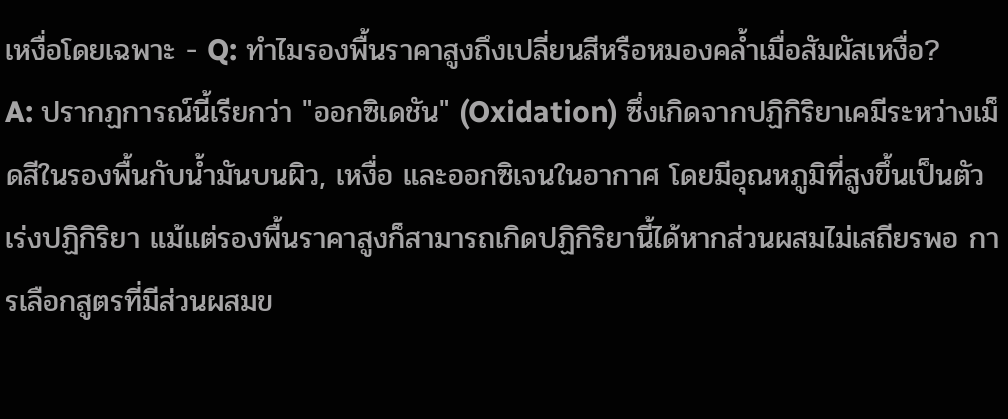เหงื่อโดยเฉพาะ - Q: ทำไมรองพื้นราคาสูงถึงเปลี่ยนสีหรือหมองคล้ำเมื่อสัมผัสเหงื่อ?
A: ปรากฏการณ์นี้เรียกว่า "ออกซิเดชัน" (Oxidation) ซึ่งเกิดจากปฏิกิริยาเคมีระหว่างเม็ดสีในรองพื้นกับน้ำมันบนผิว, เหงื่อ และออกซิเจนในอากาศ โดยมีอุณหภูมิที่สูงขึ้นเป็นตัวเร่งปฏิกิริยา แม้แต่รองพื้นราคาสูงก็สามารถเกิดปฏิกิริยานี้ได้หากส่วนผสมไม่เสถียรพอ การเลือกสูตรที่มีส่วนผสมข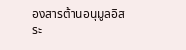องสารต้านอนุมูลอิสระ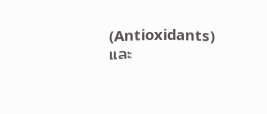(Antioxidants) และ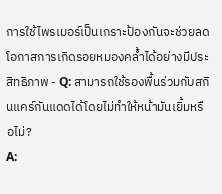การใช้ไพรเมอร์เป็นเกราะป้องกันจะช่วยลดโอกาสการเกิดรอยหมองคล้ำได้อย่างมีประสิทธิภาพ - Q: สามารถใช้รองพื้นร่วมกับสกินแคร์กันแดดได้โดยไม่ทำให้หน้ามันเยิ้มหรือไม่?
A: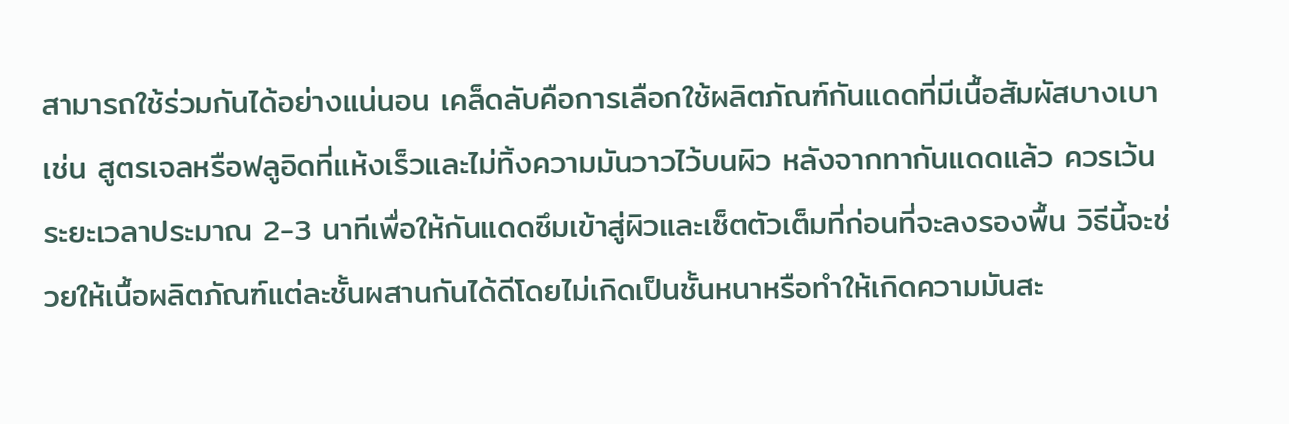สามารถใช้ร่วมกันได้อย่างแน่นอน เคล็ดลับคือการเลือกใช้ผลิตภัณฑ์กันแดดที่มีเนื้อสัมผัสบางเบา เช่น สูตรเจลหรือฟลูอิดที่แห้งเร็วและไม่ทิ้งความมันวาวไว้บนผิว หลังจากทากันแดดแล้ว ควรเว้นระยะเวลาประมาณ 2-3 นาทีเพื่อให้กันแดดซึมเข้าสู่ผิวและเซ็ตตัวเต็มที่ก่อนที่จะลงรองพื้น วิธีนี้จะช่วยให้เนื้อผลิตภัณฑ์แต่ละชั้นผสานกันได้ดีโดยไม่เกิดเป็นชั้นหนาหรือทำให้เกิดความมันสะ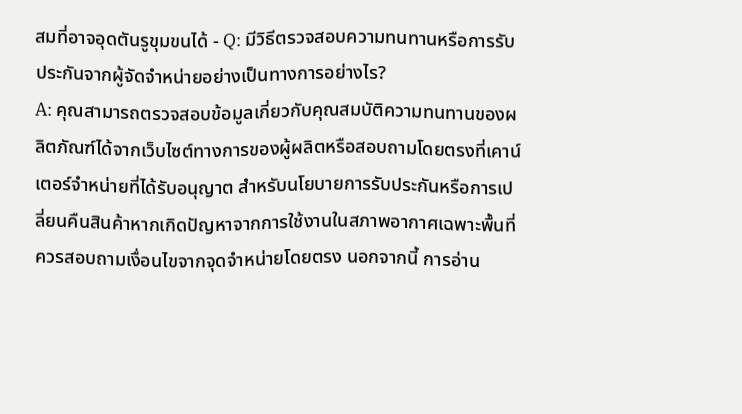สมที่อาจอุดตันรูขุมขนได้ - Q: มีวิธีตรวจสอบความทนทานหรือการรับประกันจากผู้จัดจำหน่ายอย่างเป็นทางการอย่างไร?
A: คุณสามารถตรวจสอบข้อมูลเกี่ยวกับคุณสมบัติความทนทานของผลิตภัณฑ์ได้จากเว็บไซต์ทางการของผู้ผลิตหรือสอบถามโดยตรงที่เคาน์เตอร์จำหน่ายที่ได้รับอนุญาต สำหรับนโยบายการรับประกันหรือการเปลี่ยนคืนสินค้าหากเกิดปัญหาจากการใช้งานในสภาพอากาศเฉพาะพื้นที่ ควรสอบถามเงื่อนไขจากจุดจำหน่ายโดยตรง นอกจากนี้ การอ่าน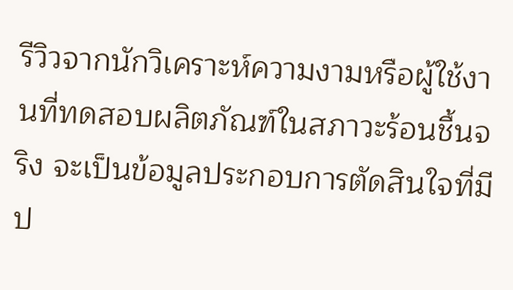รีวิวจากนักวิเคราะห์ความงามหรือผู้ใช้งานที่ทดสอบผลิตภัณฑ์ในสภาวะร้อนชื้นจริง จะเป็นข้อมูลประกอบการตัดสินใจที่มีป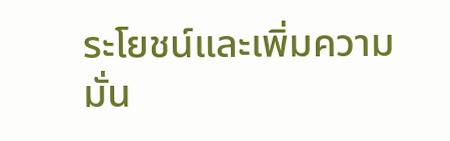ระโยชน์และเพิ่มความมั่น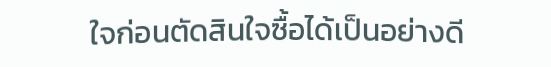ใจก่อนตัดสินใจซื้อได้เป็นอย่างดี